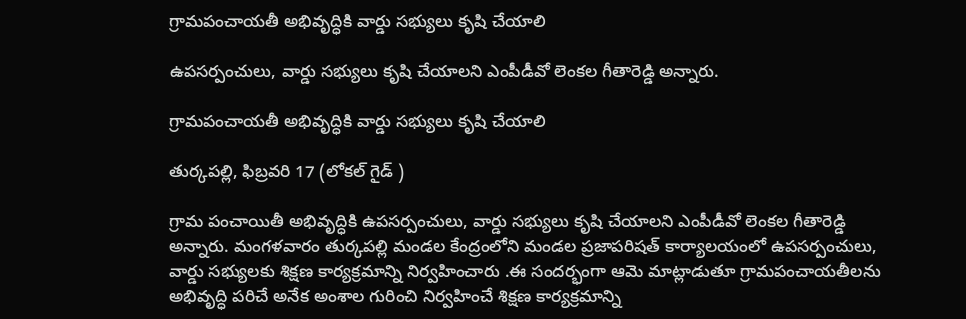గ్రామపంచాయతీ అభివృద్ధికి వార్డు సభ్యులు కృషి చేయాలి

ఉపసర్పంచులు, వార్డు సభ్యులు కృషి చేయాలని ఎంపీడీవో లెంకల గీతారెడ్డి అన్నారు.

గ్రామపంచాయతీ అభివృద్ధికి వార్డు సభ్యులు కృషి చేయాలి

తుర్కపల్లి, ఫిబ్రవరి 17 (లోకల్ గైడ్ )

గ్రామ పంచాయితీ అభివృద్ధికి ఉపసర్పంచులు, వార్డు సభ్యులు కృషి చేయాలని ఎంపీడీవో లెంకల గీతారెడ్డి అన్నారు. మంగళవారం తుర్కపల్లి మండల కేంద్రంలోని మండల ప్రజాపరిషత్ కార్యాలయంలో ఉపసర్పంచులు, వార్డు సభ్యులకు శిక్షణ కార్యక్రమాన్ని నిర్వహించారు .ఈ సందర్భంగా ఆమె మాట్లాడుతూ గ్రామపంచాయతీలను అభివృద్ధి పరిచే అనేక అంశాల గురించి నిర్వహించే శిక్షణ కార్యక్రమాన్ని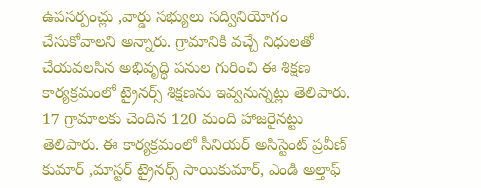ఉపసర్పంచ్లు ,వార్డు సభ్యులు సద్వినియోగం చేసుకోవాలని అన్నారు. గ్రామానికి వచ్చే నిధులతో  చేయవలసిన అభివృద్ధి పనుల గురించి ఈ శిక్షణ కార్యక్రమంలో ట్రైనర్స్ శిక్షణను ఇవ్వనున్నట్లు తెలిపారు. 17 గ్రామాలకు చెందిన 120 మంది హాజరైనట్టు తెలిపారు. ఈ కార్యక్రమంలో సీనియర్ అసిస్టెంట్ ప్రవీణ్ కుమార్ ,మాస్టర్ ట్రైనర్స్ సాయికుమార్, ఎండి అల్తాఫ్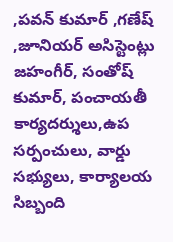,పవన్ కుమార్ ,గణేష్ ,జూనియర్ అసిస్టెంట్లు జహంగీర్, సంతోష్ కుమార్, పంచాయతీ కార్యదర్శులు,ఉప సర్పంచులు, వార్డు సభ్యులు, కార్యాలయ సిబ్బంది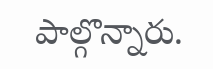పాల్గొన్నారు.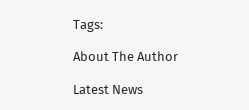Tags:

About The Author

Latest News